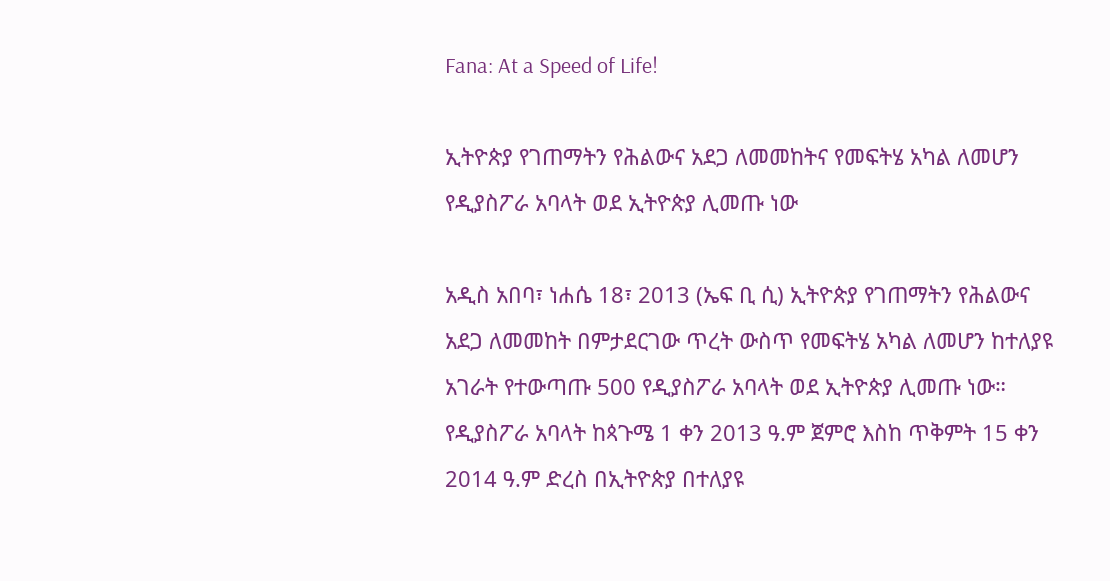Fana: At a Speed of Life!

ኢትዮጵያ የገጠማትን የሕልውና አደጋ ለመመከትና የመፍትሄ አካል ለመሆን የዲያስፖራ አባላት ወደ ኢትዮጵያ ሊመጡ ነው

አዲስ አበባ፣ ነሐሴ 18፣ 2013 (ኤፍ ቢ ሲ) ኢትዮጵያ የገጠማትን የሕልውና አደጋ ለመመከት በምታደርገው ጥረት ውስጥ የመፍትሄ አካል ለመሆን ከተለያዩ አገራት የተውጣጡ 500 የዲያስፖራ አባላት ወደ ኢትዮጵያ ሊመጡ ነው።
የዲያስፖራ አባላት ከጳጉሜ 1 ቀን 2013 ዓ.ም ጀምሮ እስከ ጥቅምት 15 ቀን 2014 ዓ.ም ድረስ በኢትዮጵያ በተለያዩ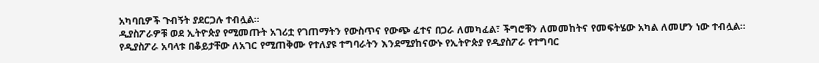አካባቢዎች ጉብኝት ያደርጋሉ ተብሏል።
ዲያስፖራዎቹ ወደ ኢትዮጵያ የሚመጡት አገሪቷ የገጠማትን የውስጥና የውጭ ፈተና በጋራ ለመካፈል፣ ችግሮቹን ለመመከትና የመፍትሄው አካል ለመሆን ነው ተብሏል።
የዲያስፖራ አባላቱ በቆይታቸው ለአገር የሚጠቅሙ የተለያዩ ተግባራትን እንደሚያከናውኑ የኢትዮጵያ የዲያስፖራ የተግባር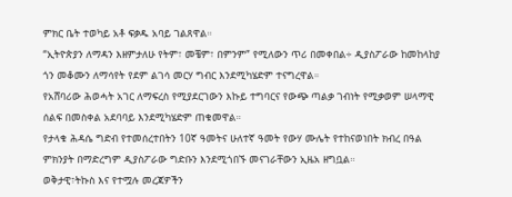ምክር ቤት ተወካይ አቶ ፍቃዱ አባይ ገልጸዋል።
“ኢትዮጵያን ለማዳን እዘምታለሁ የትም፣ መቼም፣ በምንም” የሚለውን ጥሪ በመቀበል÷ ዲያስፖራው ከመከላከያ ጎን መቆሙን ለማሳየት የደም ልገሳ መርሃ ግብር እንደሚካሄድም ተናግረዋል።
የአሸባሪው ሕወሓት አገር ለማፍረስ የሚያደርገውን እኩይ ተግባርና የውጭ ጣልቃ ገብነት የሚቃወም ሠላማዊ ሰልፍ በመስቀል አደባባይ እንደሚካሄድም ጠቁመዋል።
የታላቁ ሕዳሴ ግድብ የተመሰረተበትን 10ኛ ዓመትና ሁለተኛ ዓመት የውሃ ሙሌት የተከናወነበት ክብረ በዓል ምክንያት በማድረግም ዲያስፖራው ግድቡን እንደሚጎበኙ መናገራቸውን ኢዜአ ዘግቧል።
ወቅታዊ፣ትኩስ እና የተሟሉ መረጃዎችን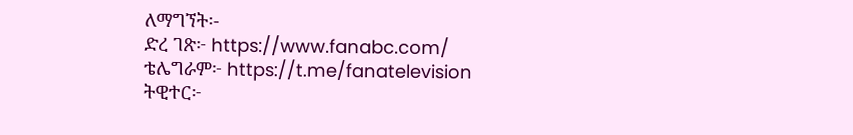ለማግኘት፡-
ድረ ገጽ፦ https://www.fanabc.com/
ቴሌግራም፦ https://t.me/fanatelevision
ትዊተር፦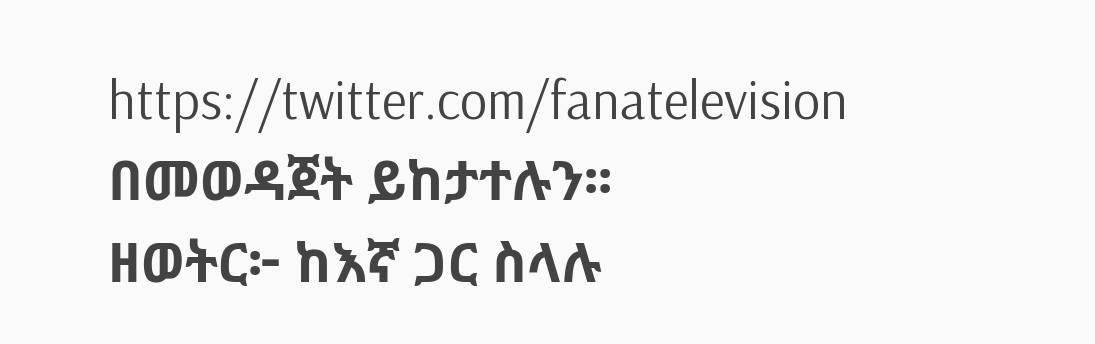https://twitter.com/fanatelevision በመወዳጀት ይከታተሉን፡፡
ዘወትር፦ ከእኛ ጋር ስላሉ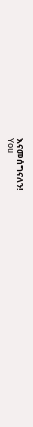እናመሰግናለን!
You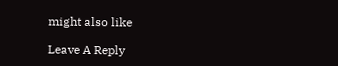might also like

Leave A Reply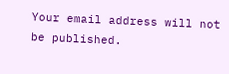Your email address will not be published.